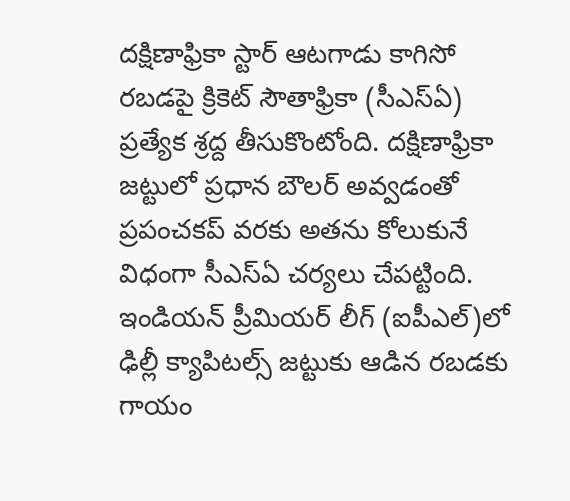దక్షిణాఫ్రికా స్టార్ ఆటగాడు కాగిసో రబడపై క్రికెట్ సౌతాఫ్రికా (సీఎస్ఏ) ప్రత్యేక శ్రద్ద తీసుకొంటోంది. దక్షిణాఫ్రికా జట్టులో ప్రధాన బౌలర్ అవ్వడంతో ప్రపంచకప్ వరకు అతను కోలుకునే విధంగా సీఎస్ఏ చర్యలు చేపట్టింది. ఇండియన్ ప్రీమియర్ లీగ్ (ఐపీఎల్)లో ఢిల్లీ క్యాపిటల్స్ జట్టుకు ఆడిన రబడకు గాయం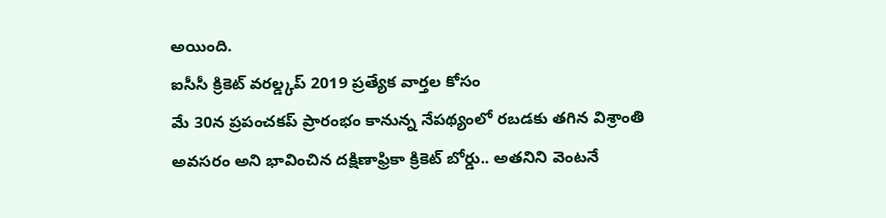అయింది.
ఐసీసీ క్రికెట్ వరల్డ్కప్ 2019 ప్రత్యేక వార్తల కోసం
మే 30న ప్రపంచకప్ ప్రారంభం కానున్న నేపథ్యంలో రబడకు తగిన విశ్రాంతి అవసరం అని భావించిన దక్షిణాఫ్రికా క్రికెట్ బోర్డు.. అతనిని వెంటనే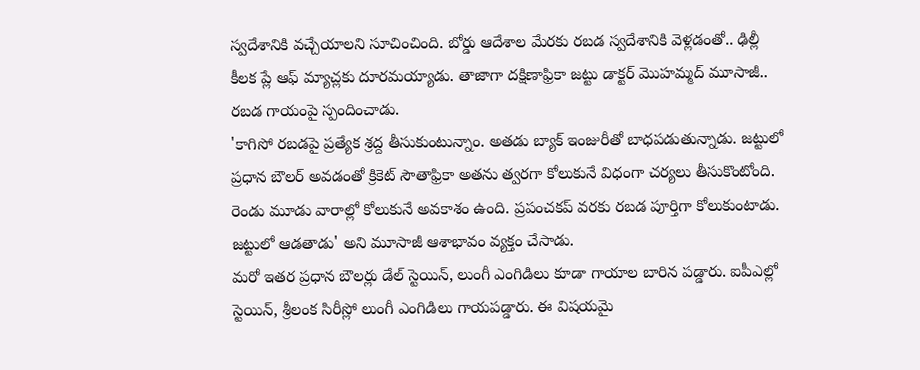స్వదేశానికి వచ్చేయాలని సూచించింది. బోర్డు ఆదేశాల మేరకు రబడ స్వదేశానికి వెళ్లడంతో.. ఢిల్లీ కీలక ప్లే ఆఫ్ మ్యాచ్లకు దూరమయ్యాడు. తాజాగా దక్షిణాఫ్రికా జట్టు డాక్టర్ మొహమ్మద్ మూసాజీ.. రబడ గాయంపై స్పందించాడు.
'కాగిసో రబడపై ప్రత్యేక శ్రద్ద తీసుకుంటున్నాం. అతడు బ్యాక్ ఇంజురీతో బాధపడుతున్నాడు. జట్టులో ప్రధాన బౌలర్ అవడంతో క్రికెట్ సౌతాఫ్రికా అతను త్వరగా కోలుకునే విధంగా చర్యలు తీసుకొంటోంది. రెండు మూడు వారాల్లో కోలుకునే అవకాశం ఉంది. ప్రపంచకప్ వరకు రబడ పూర్తిగా కోలుకుంటాడు. జట్టులో ఆడతాడు' అని మూసాజీ ఆశాభావం వ్యక్తం చేసాడు.
మరో ఇతర ప్రధాన బౌలర్లు డేల్ స్టెయిన్, లుంగీ ఎంగిడిలు కూడా గాయాల బారిన పడ్డారు. ఐపీఎల్లో స్టెయిన్, శ్రీలంక సిరీస్లో లుంగీ ఎంగిడిలు గాయపడ్డారు. ఈ విషయమై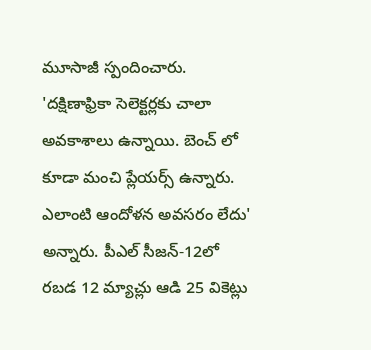మూసాజీ స్పందించారు. 'దక్షిణాఫ్రికా సెలెక్టర్లకు చాలా అవకాశాలు ఉన్నాయి. బెంచ్ లో కూడా మంచి ప్లేయర్స్ ఉన్నారు. ఎలాంటి ఆందోళన అవసరం లేదు' అన్నారు. పీఎల్ సీజన్-12లో రబడ 12 మ్యాచ్లు ఆడి 25 వికెట్లు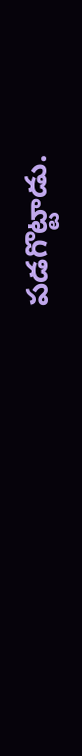పడగొట్టాడు.